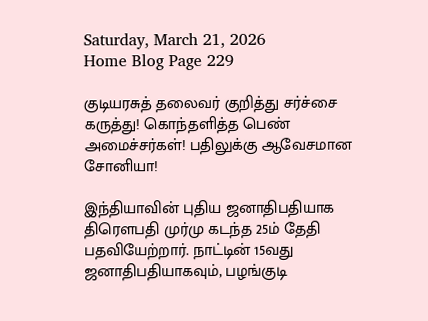Saturday, March 21, 2026
Home Blog Page 229

குடியரசுத் தலைவர் குறித்து சர்ச்சை கருத்து! கொந்தளித்த பெண் அமைச்சர்கள்! பதிலுக்கு ஆவேசமான சோனியா!

இந்தியாவின் புதிய ஜனாதிபதியாக திரெளபதி முர்மு கடந்த 25ம் தேதி பதவியேற்றார். நாட்டின் 15வது ஜனாதிபதியாகவும், பழங்குடி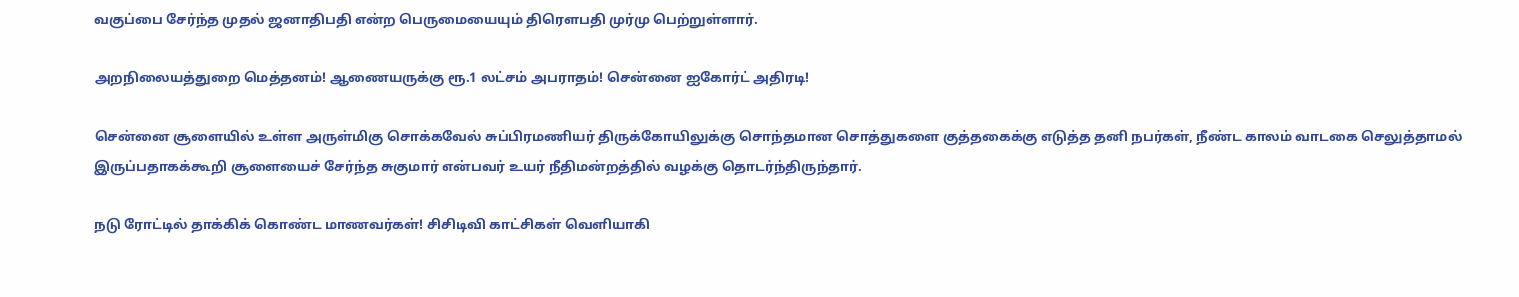வகுப்பை சேர்ந்த முதல் ஜனாதிபதி என்ற பெருமையையும் திரெளபதி முர்மு பெற்றுள்ளார்.

அறநிலையத்துறை மெத்தனம்! ஆணையருக்கு ரூ.1 லட்சம் அபராதம்! சென்னை ஐகோர்ட் அதிரடி!

சென்னை சூளையில் உள்ள அருள்மிகு சொக்கவேல் சுப்பிரமணியர் திருக்கோயிலுக்கு சொந்தமான சொத்துகளை குத்தகைக்கு எடுத்த தனி நபர்கள், நீண்ட காலம் வாடகை செலுத்தாமல் இருப்பதாகக்கூறி சூளையைச் சேர்ந்த சுகுமார் என்பவர் உயர் நீதிமன்றத்தில் வழக்கு தொடர்ந்திருந்தார்.

நடு ரோட்டில் தாக்கிக் கொண்ட மாணவர்கள்! சிசிடிவி காட்சிகள் வெளியாகி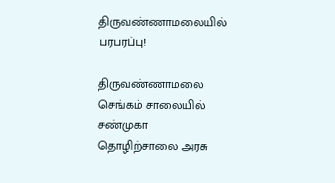திருவண்ணாமலையில் பரபரப்பு!

திருவண்ணாமலை செங்கம் சாலையில் சண்முகா தொழிற்சாலை அரசு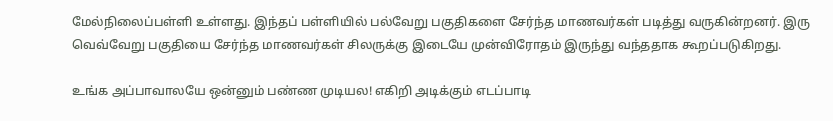மேல்நிலைப்பள்ளி உள்ளது. இந்தப் பள்ளியில் பல்வேறு பகுதிகளை சேர்ந்த மாணவர்கள் படித்து வருகின்றனர். இரு வெவ்வேறு பகுதியை சேர்ந்த மாணவர்கள் சிலருக்கு இடையே முன்விரோதம் இருந்து வந்ததாக கூறப்படுகிறது.

உங்க அப்பாவாலயே ஒன்னும் பண்ண முடியல! எகிறி அடிக்கும் எடப்பாடி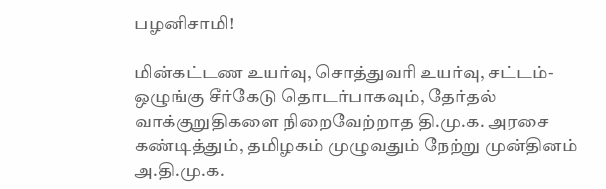பழனிசாமி!

மின்கட்டண உயர்வு, சொத்துவரி உயர்வு, சட்டம்-ஒழுங்கு சீர்கேடு தொடர்பாகவும், தேர்தல் வாக்குறுதிகளை நிறைவேற்றாத தி.மு.க. அரசை கண்டித்தும், தமிழகம் முழுவதும் நேற்று முன்தினம் அ.தி.மு.க.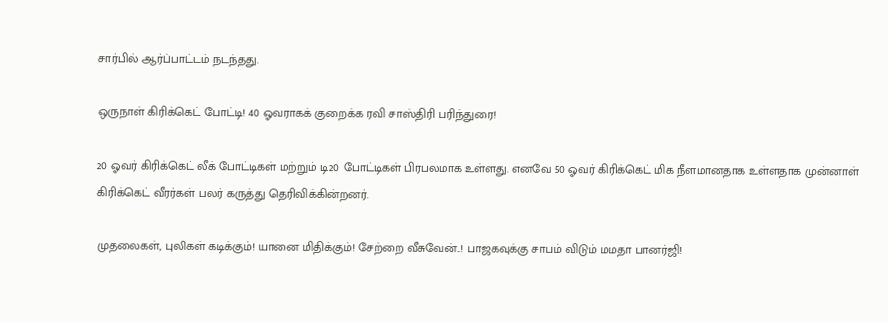சார்பில் ஆர்ப்பாட்டம் நடந்தது.

ஒருநாள் கிரிக்கெட் போட்டி! 40 ஓவராகக் குறைக்க ரவி சாஸ்திரி பரிந்துரை!

20 ஓவர் கிரிக்கெட் லீக் போட்டிகள் மற்றும் டி20 போட்டிகள் பிரபலமாக உள்ளது. எனவே 50 ஓவர் கிரிக்கெட் மிக நீளமானதாக உள்ளதாக முன்னாள் கிரிக்கெட் வீரர்கள் பலர் கருத்து தெரிவிக்கின்றனர்.

முதலைகள், புலிகள் கடிக்கும்! யானை மிதிக்கும்! சேற்றை வீசுவேன்..! பாஜகவுக்கு சாபம் விடும் மமதா பானர்ஜி!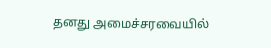தனது அமைச்சரவையில்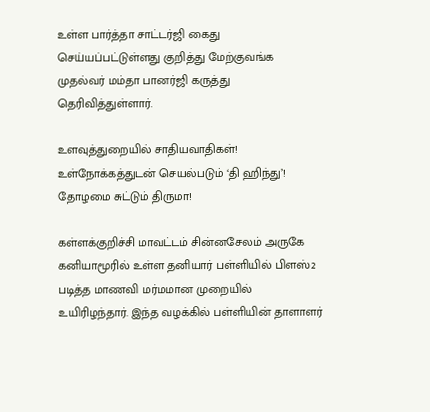உள்ள பார்த்தா சாட்டர்ஜி கைது செய்யப்பட்டுள்ளது குறித்து மேற்குவங்க முதல்வர் மம்தா பானர்ஜி கருத்து தெரிவித்துள்ளார்.

உளவுத்துறையில் சாதியவாதிகள்! உள்நோக்கத்துடன் செயல்படும் ‘தி ஹிந்து’! தோழமை சுட்டும் திருமா!

கள்ளக்குறிச்சி மாவட்டம் சின்னசேலம் அருகே கனியாமூரில் உள்ள தனியார் பள்ளியில் பிளஸ்2 படித்த மாணவி மர்மமான முறையில் உயிரிழந்தார். இந்த வழக்கில் பள்ளியின் தாளாளர்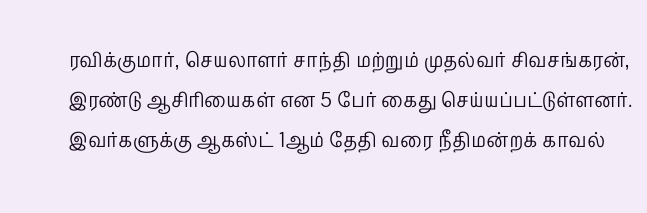ரவிக்குமார், செயலாளர் சாந்தி மற்றும் முதல்வர் சிவசங்கரன், இரண்டு ஆசிரியைகள் என 5 பேர் கைது செய்யப்பட்டுள்ளனர். இவர்களுக்கு ஆகஸ்ட் 1ஆம் தேதி வரை நீதிமன்றக் காவல்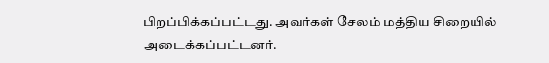பிறப்பிக்கப்பட்டது. அவர்கள் சேலம் மத்திய சிறையில் அடைக்கப்பட்டனர்.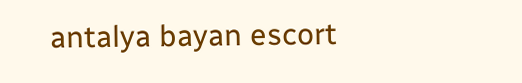antalya bayan escort